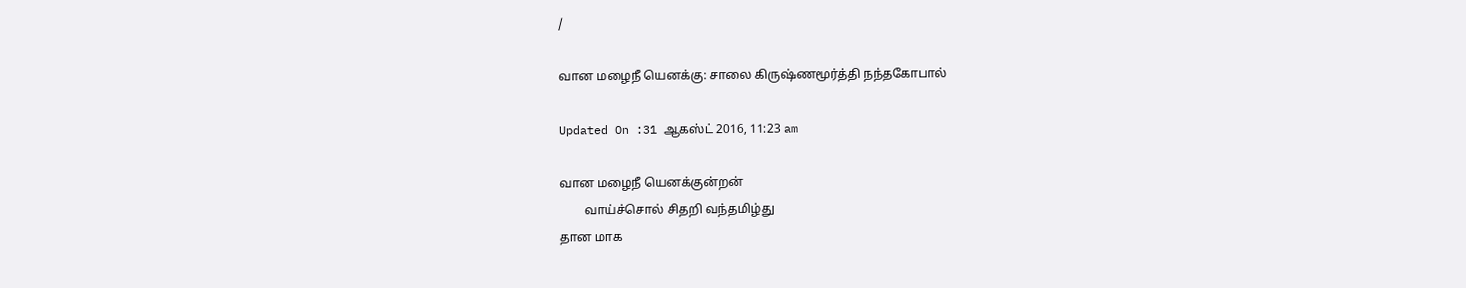/

வான மழைநீ யெனக்கு: சாலை கிருஷ்ணமூர்த்தி நந்தகோபால்

Updated On :31 ஆகஸ்ட் 2016, 11:23 am

வான மழைநீ யெனக்குன்றன்
        வாய்ச்சொல் சிதறி வந்தமிழ்து
தான மாக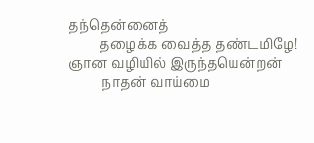தந்தென்னைத்
         தழைக்க வைத்த தண்டமிழே!
ஞான வழியில் இருந்தயென்றன்
          நாதன் வாய்மை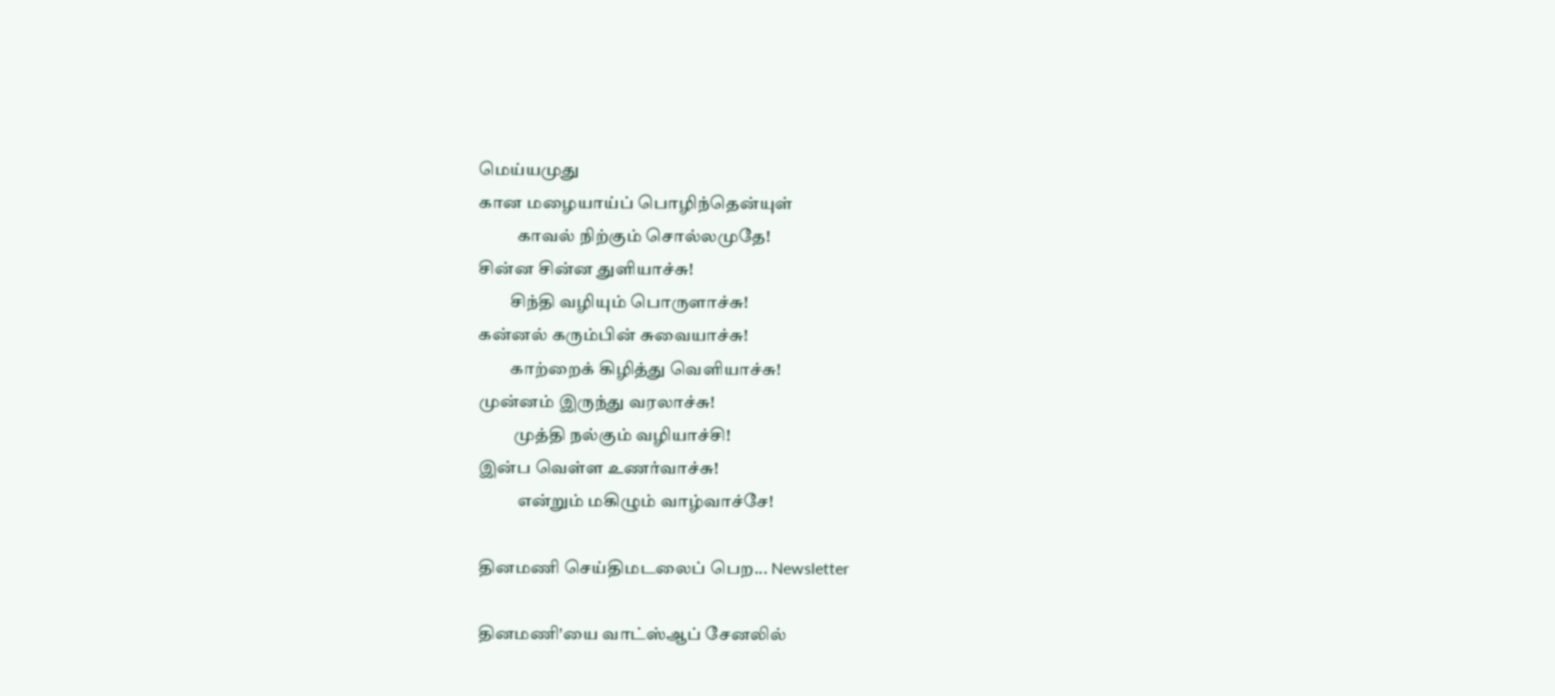மெய்யமுது
கான மழையாய்ப் பொழிந்தென்யுள்
           காவல் நிற்கும் சொல்லமுதே!
சின்ன சின்ன துளியாச்சு!
         சிந்தி வழியும் பொருளாச்சு!
கன்னல் கரும்பின் சுவையாச்சு!
         காற்றைக் கிழித்து வெளியாச்சு!
முன்னம் இருந்து வரலாச்சு!
          முத்தி நல்கும் வழியாச்சி!
இன்ப வெள்ள உணர்வாச்சு!
           என்றும் மகிழும் வாழ்வாச்சே!

தினமணி செய்திமடலைப் பெற... Newsletter

தினமணி'யை வாட்ஸ்ஆப் சேனலில்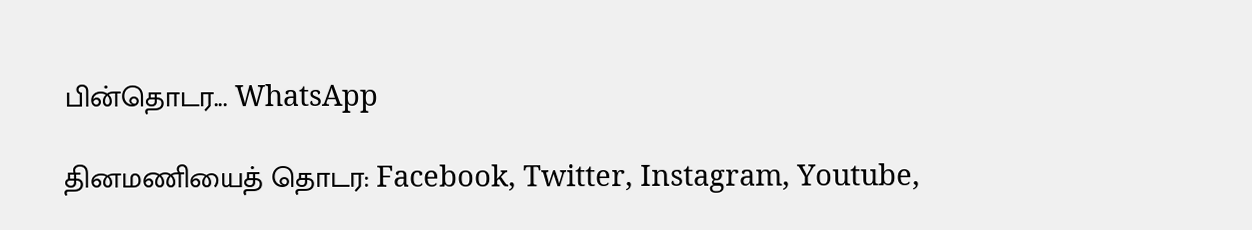பின்தொடர... WhatsApp

தினமணியைத் தொடர: Facebook, Twitter, Instagram, Youtube,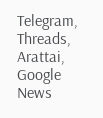Telegram, Threads, Arattai, Google News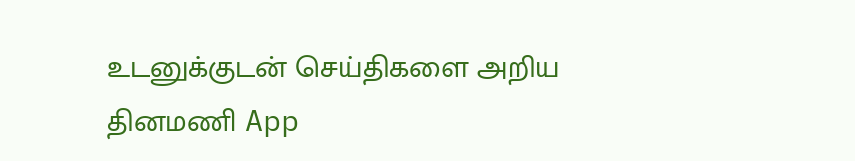உடனுக்குடன் செய்திகளை அறிய தினமணி App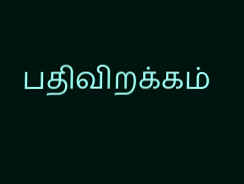பதிவிறக்கம்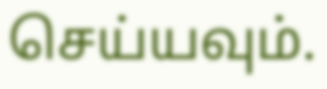செய்யவும்.